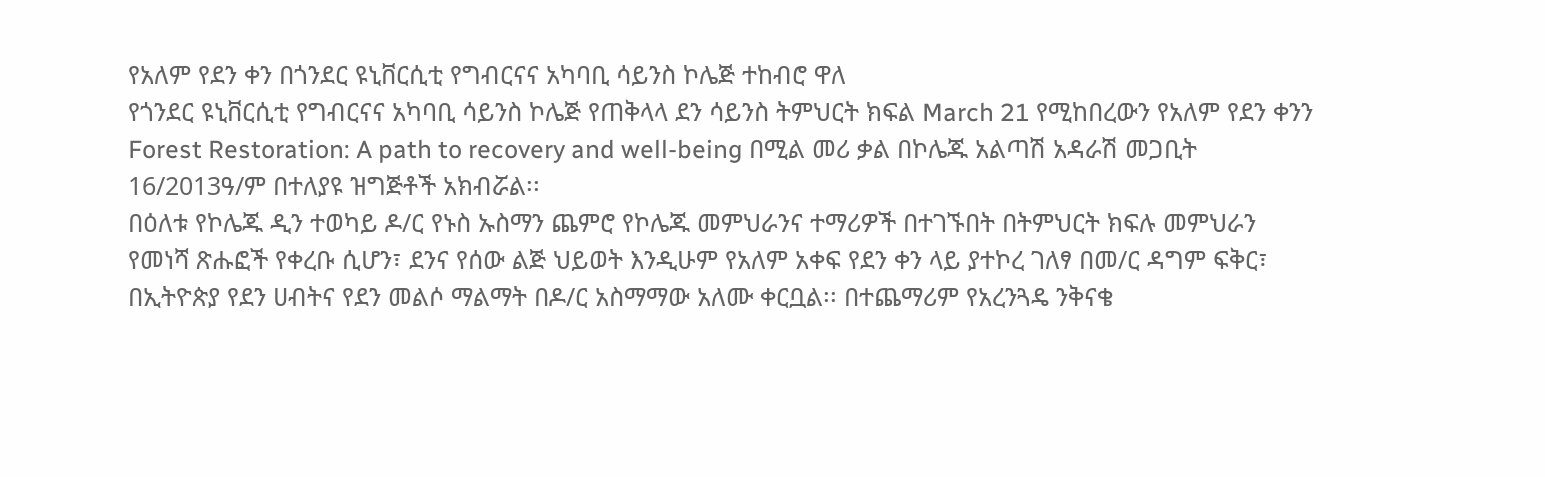የአለም የደን ቀን በጎንደር ዩኒቨርሲቲ የግብርናና አካባቢ ሳይንስ ኮሌጅ ተከብሮ ዋለ
የጎንደር ዩኒቨርሲቲ የግብርናና አካባቢ ሳይንስ ኮሌጅ የጠቅላላ ደን ሳይንስ ትምህርት ክፍል March 21 የሚከበረውን የአለም የደን ቀንን Forest Restoration: A path to recovery and well-being በሚል መሪ ቃል በኮሌጁ አልጣሽ አዳራሽ መጋቢት 16/2013ዓ/ም በተለያዩ ዝግጅቶች አክብሯል፡፡
በዕለቱ የኮሌጁ ዲን ተወካይ ዶ/ር የኑስ ኡስማን ጨምሮ የኮሌጁ መምህራንና ተማሪዎች በተገኙበት በትምህርት ክፍሉ መምህራን የመነሻ ጽሑፎች የቀረቡ ሲሆን፣ ደንና የሰው ልጅ ህይወት እንዲሁም የአለም አቀፍ የደን ቀን ላይ ያተኮረ ገለፃ በመ/ር ዳግም ፍቅር፣ በኢትዮጵያ የደን ሀብትና የደን መልሶ ማልማት በዶ/ር አስማማው አለሙ ቀርቧል፡፡ በተጨማሪም የአረንጓዴ ንቅናቄ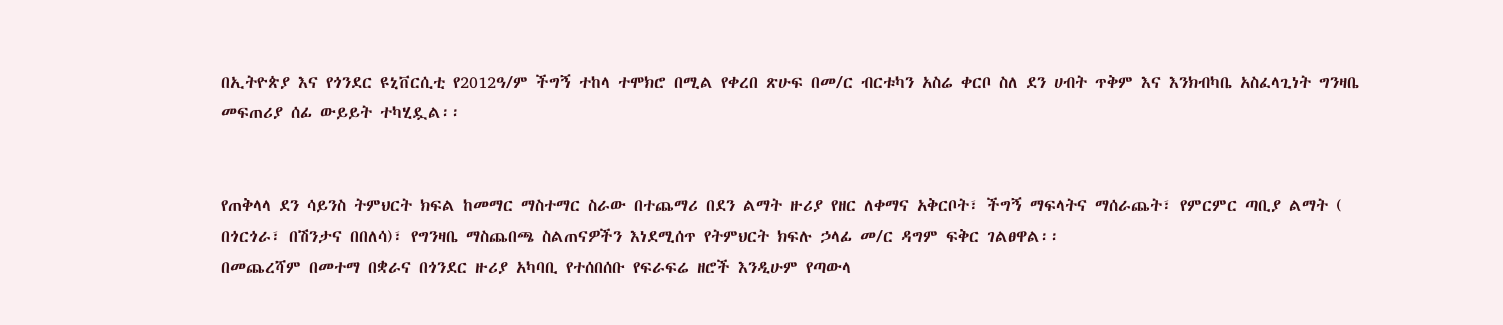በኢትዮጵያ እና የጎንደር ዩኒቨርሲቲ የ2012ዓ/ም ችግኝ ተከላ ተሞክሮ በሚል የቀረበ ጽሁፍ በመ/ር ብርቱካን አስሬ ቀርቦ ስለ ደን ሀብት ጥቅም እና እንክብካቤ አስፈላጊነት ግንዛቤ መፍጠሪያ ሰፊ ውይይት ተካሂዷል፡፡


የጠቅላላ ደን ሳይንስ ትምህርት ክፍል ከመማር ማስተማር ስራው በተጨማሪ በደን ልማት ዙሪያ የዘር ለቀማና አቅርቦት፣ ችግኝ ማፍላትና ማሰራጨት፣ የምርምር ጣቢያ ልማት ( በጎርጎራ፣ በሽንታና በበለሳ)፣ የግንዛቤ ማስጨበጫ ስልጠናዎችን እነደሚሰጥ የትምህርት ክፍሉ ኃላፊ መ/ር ዳግም ፍቅር ገልፀዋል፡፡
በመጨረሻም በመተማ በቋራና በጎንደር ዙሪያ አካባቢ የተሰበሰቡ የፍራፍሬ ዘሮች እንዲሁም የጣውላ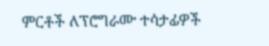ምርቶች ለፕሮግራሙ ተሳታፊዎች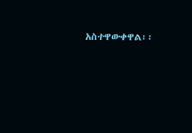አስተዋውቀዋል፡፡